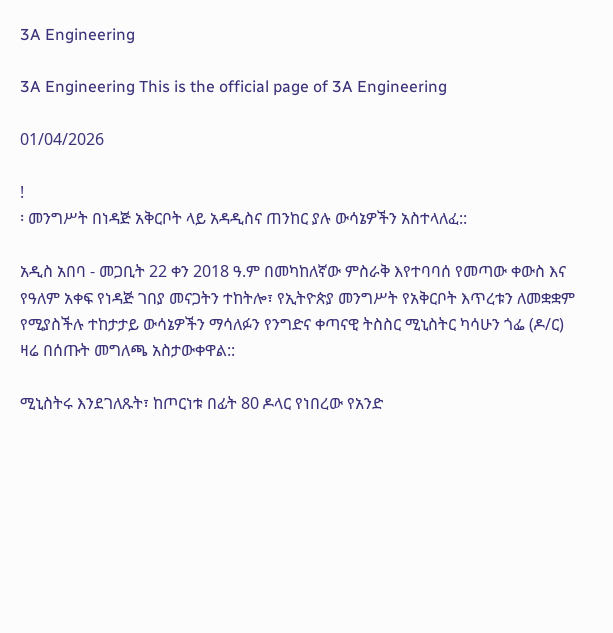3A Engineering

3A Engineering This is the official page of 3A Engineering

01/04/2026

!
፡ መንግሥት በነዳጅ አቅርቦት ላይ አዳዲስና ጠንከር ያሉ ውሳኔዎችን አስተላለፈ::

አዲስ አበባ - መጋቢት 22 ቀን 2018 ዓ.ም በመካከለኛው ምስራቅ እየተባባሰ የመጣው ቀውስ እና የዓለም አቀፍ የነዳጅ ገበያ መናጋትን ተከትሎ፣ የኢትዮጵያ መንግሥት የአቅርቦት እጥረቱን ለመቋቋም የሚያስችሉ ተከታታይ ውሳኔዎችን ማሳለፉን የንግድና ቀጣናዊ ትስስር ሚኒስትር ካሳሁን ጎፌ (ዶ/ር) ዛሬ በሰጡት መግለጫ አስታውቀዋል::

ሚኒስትሩ እንደገለጹት፣ ከጦርነቱ በፊት 80 ዶላር የነበረው የአንድ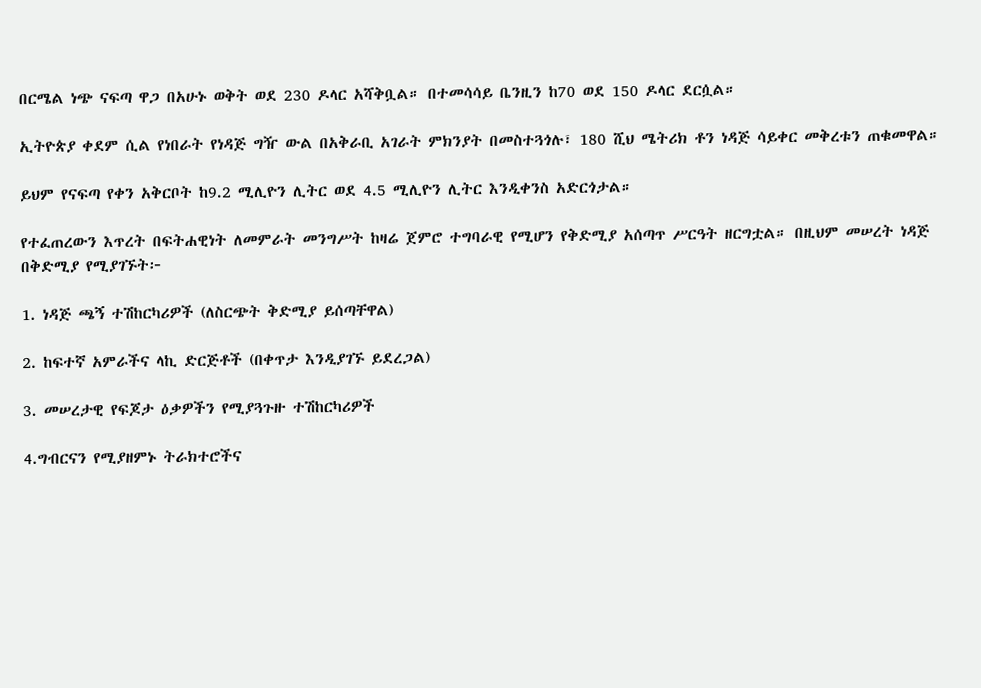በርሜል ነጭ ናፍጣ ዋጋ በአሁኑ ወቅት ወደ 230 ዶላር አሻቅቧል። በተመሳሳይ ቤንዚን ከ70 ወደ 150 ዶላር ደርሷል።

ኢትዮጵያ ቀደም ሲል የነበራት የነዳጅ ግዥ ውል በአቅራቢ አገራት ምክንያት በመስተጓጎሉ፣ 180 ሺህ ሜትሪክ ቶን ነዳጅ ሳይቀር መቅረቱን ጠቁመዋል።

ይህም የናፍጣ የቀን አቅርቦት ከ9.2 ሚሊዮን ሊትር ወደ 4.5 ሚሊዮን ሊትር እንዲቀንስ አድርጎታል።

የተፈጠረውን እጥረት በፍትሐዊነት ለመምራት መንግሥት ከዛሬ ጀምሮ ተግባራዊ የሚሆን የቅድሚያ አሰጣጥ ሥርዓት ዘርግቷል። በዚህም መሠረት ነዳጅ በቅድሚያ የሚያገኙት፦

1. ነዳጅ ጫኝ ተሽከርካሪዎች (ለስርጭት ቅድሚያ ይሰጣቸዋል)

2. ከፍተኛ አምራችና ላኪ ድርጅቶች (በቀጥታ እንዲያገኙ ይደረጋል)

3. መሠረታዊ የፍጆታ ዕቃዎችን የሚያጓጉዙ ተሽከርካሪዎች

4.ግብርናን የሚያዘምኑ ትራክተሮችና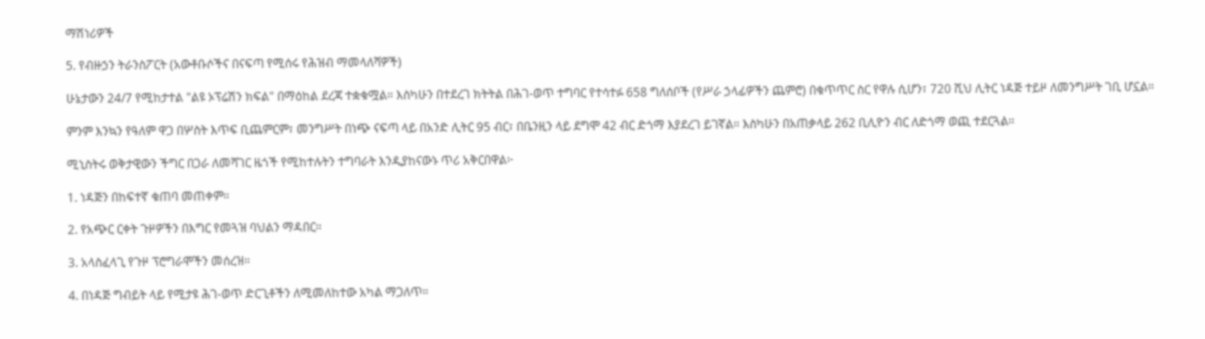ማሽነሪዎች

5. የብዙኃን ትራንስፖርት (አውቶቡሶችና በናፍጣ የሚሰሩ የሕዝብ ማመላለሻዎች)

ሁኔታውን 24/7 የሚከታተል "ልዩ ኦፕሬሽን ክፍል" በማዕከል ደረጃ ተቋቁሟል። እስካሁን በተደረገ ክትትል በሕገ-ወጥ ተግባር የተሳተፉ 658 ግለሰቦች (የሥራ ኃላፊዎችን ጨምሮ) በቁጥጥር ስር የዋሉ ሲሆን፣ 720 ሺህ ሊትር ነዳጅ ተይዞ ለመንግሥት ገቢ ሆኗል።

ምንም እንኳን የዓለም ዋጋ በሦስት እጥፍ ቢጨምርም፣ መንግሥት በነጭ ናፍጣ ላይ በአንድ ሊትር 95 ብር፣ በቤንዚን ላይ ደግሞ 42 ብር ድጎማ እያደረገ ይገኛል። እስካሁን በአጠቃላይ 262 ቢሊዮን ብር ለድጎማ ወጪ ተደርጓል።

ሚኒስትሩ ወቅታዊውን ችግር በጋራ ለመሻገር ዜጎች የሚከተሉትን ተግባራት እንዲያከናውኑ ጥሪ አቅርበዋል፦

1. ነዳጅን በከፍተኛ ቁጠባ መጠቀም።

2. የአጭር ርቀት ጉዞዎችን በእግር የመጓዝ ባህልን ማዳበር።

3. አላስፈላጊ የጉዞ ፕሮግራሞችን መሰረዝ።

4. በነዳጅ ግብይት ላይ የሚታዩ ሕገ-ወጥ ድርጊቶችን ለሚመለከተው አካል ማጋለጥ።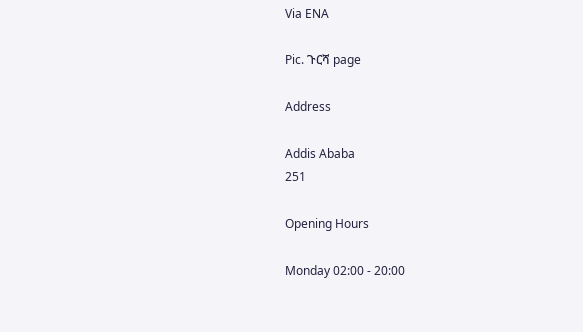Via ENA

Pic. ጉርሻ page

Address

Addis Ababa
251

Opening Hours

Monday 02:00 - 20:00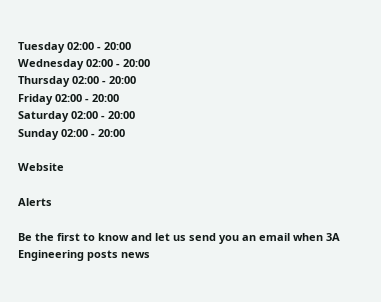Tuesday 02:00 - 20:00
Wednesday 02:00 - 20:00
Thursday 02:00 - 20:00
Friday 02:00 - 20:00
Saturday 02:00 - 20:00
Sunday 02:00 - 20:00

Website

Alerts

Be the first to know and let us send you an email when 3A Engineering posts news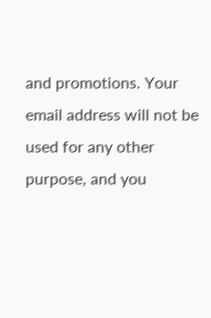and promotions. Your email address will not be used for any other purpose, and you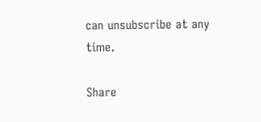can unsubscribe at any time.

Share